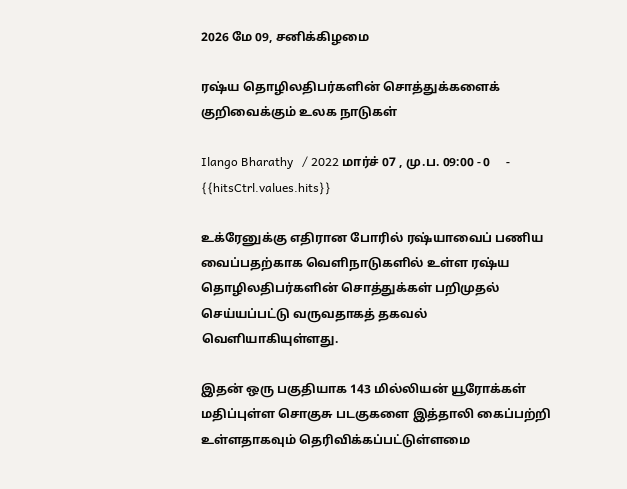2026 மே 09, சனிக்கிழமை

ரஷ்ய தொழிலதிபர்களின் சொத்துக்களைக் குறிவைக்கும் உலக நாடுகள்

Ilango Bharathy   / 2022 மார்ச் 07 , மு.ப. 09:00 - 0     - {{hitsCtrl.values.hits}}

உக்ரேனுக்கு எதிரான போரில் ரஷ்யாவைப் பணிய வைப்பதற்காக வெளிநாடுகளில் உள்ள ரஷ்ய தொழிலதிபர்களின் சொத்துக்கள் பறிமுதல் செய்யப்பட்டு வருவதாகத் தகவல் வெளியாகியுள்ளது.

இதன் ஒரு பகுதியாக 143 மில்லியன் யூரோக்கள் மதிப்புள்ள சொகுசு படகுகளை இத்தாலி கைப்பற்றி உள்ளதாகவும் தெரிவிக்கப்பட்டுள்ளமை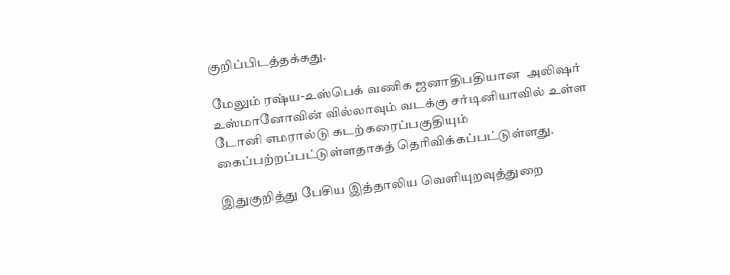குறிப்பிடத்தக்கது.

மேலும் ரஷ்ய-உஸ்பெக் வணிக ஜனாதிபதியான  அலிஷர் உஸ்மானோவின் வில்லாவும் வடக்கு சர்டினியாவில் உள்ள டோனி எமரால்டு கடற்கரைப்பகுதியும் கைப்பற்றப்பட்டுள்ளதாகத் தெரிவிக்கப்பட்டுள்ளது.

இதுகுறித்து பேசிய இத்தாலிய வெளியுறவுத்துறை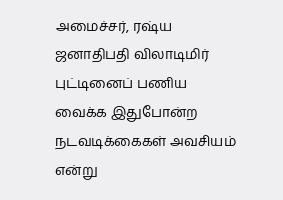அமைச்சர், ரஷ்ய ஜனாதிபதி விலாடிமிர் புட்டினைப் பணிய வைக்க இதுபோன்ற நடவடிக்கைகள் அவசியம் என்று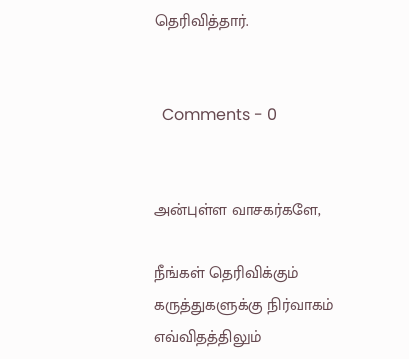தெரிவித்தார்.


  Comments - 0


அன்புள்ள வாசகர்களே,

நீங்கள் தெரிவிக்கும் கருத்துகளுக்கு நிர்வாகம் எவ்விதத்திலும்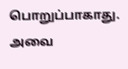பொறுப்பாகாது. அவை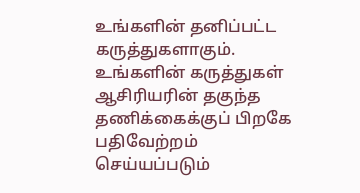உங்களின் தனிப்பட்ட கருத்துகளாகும். உங்களின் கருத்துகள் ஆசிரியரின் தகுந்த தணிக்கைக்குப் பிறகே பதிவேற்றம் செய்யப்படும்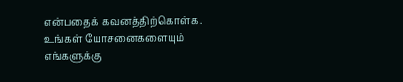என்பதைக் கவனத்திற்கொள்க. உங்கள் யோசனைகளையும் எங்களுக்கு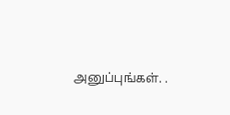அனுப்புங்கள். .